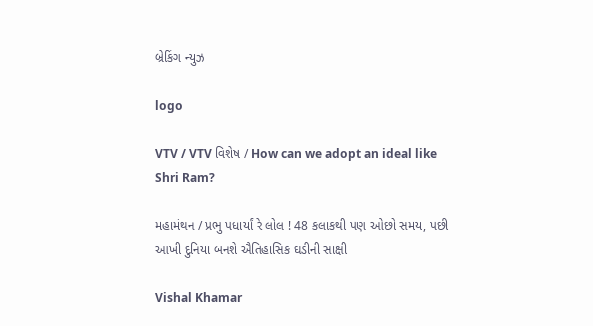બ્રેકિંગ ન્યુઝ

logo

VTV / VTV વિશેષ / How can we adopt an ideal like Shri Ram?

મહામંથન / પ્રભુ પધાર્યાં રે લોલ ! 48 કલાકથી પણ ઓછો સમય, પછી આખી દુનિયા બનશે ઐતિહાસિક ઘડીની સાક્ષી

Vishal Khamar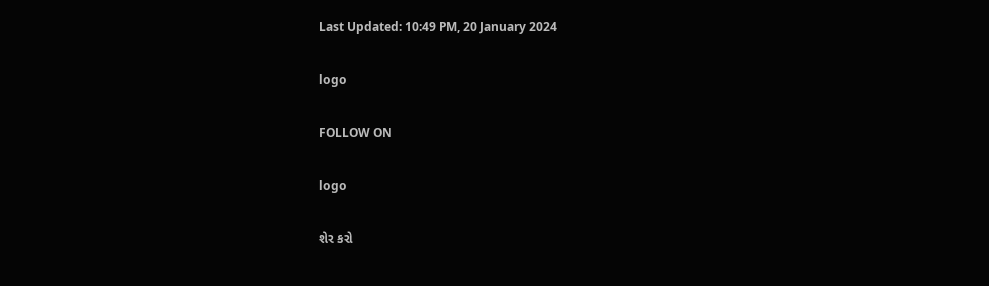Last Updated: 10:49 PM, 20 January 2024

logo

FOLLOW ON

logo

શેર કરો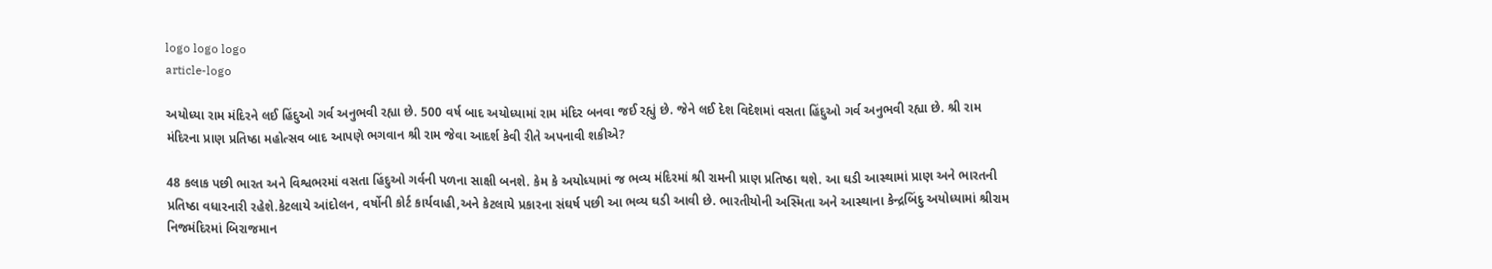logo logo logo
article-logo

અયોધ્યા રામ મંદિરને લઈ હિંદુઓ ગર્વ અનુભવી રહ્યા છે. 500 વર્ષ બાદ અયોધ્યામાં રામ મંદિર બનવા જઈ રહ્યું છે. જેને લઈ દેશ વિદેશમાં વસતા હિંદુઓ ગર્વ અનુભવી રહ્યા છે. શ્રી રામ મંદિરના પ્રાણ પ્રતિષ્ઠા મહોત્સવ બાદ આપણે ભગવાન શ્રી રામ જેવા આદર્શ કેવી રીતે અપનાવી શકીએ?

48 કલાક પછી ભારત અને વિશ્વભરમાં વસતા હિંદુઓ ગર્વની પળના સાક્ષી બનશે. કેમ કે અયોધ્યામાં જ ભવ્ય મંદિરમાં શ્રી રામની પ્રાણ પ્રતિષ્ઠા થશે. આ ઘડી આસ્થામાં પ્રાણ અને ભારતની પ્રતિષ્ઠા વધારનારી રહેશે.કેટલાયે આંદોલન, વર્ષોની કોર્ટ કાર્યવાહી,અને કેટલાયે પ્રકારના સંઘર્ષ પછી આ ભવ્ય ઘડી આવી છે. ભારતીયોની અસ્મિતા અને આસ્થાના કેન્દ્રબિંદુ અયોધ્યામાં શ્રીરામ નિજમંદિરમાં બિરાજમાન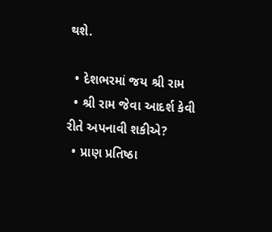થશે.

  • દેશભરમાં જય શ્રી રામ
  • શ્રી રામ જેવા આદર્શ કેવી રીતે અપનાવી શકીએ?
  • પ્રાણ પ્રતિષ્ઠા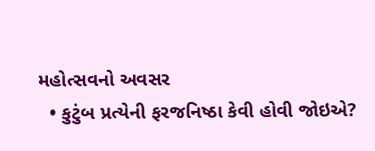મહોત્સવનો અવસર
  • કુટુંબ પ્રત્યેની ફરજનિષ્ઠા કેવી હોવી જોઇએ?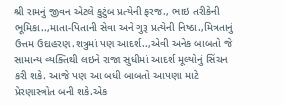શ્રી રામનું જીવન એટલે કુટુંબ પ્રત્યેની ફરજ., ભાઇ તરીકેની ભૂમિકા..,માતા-પિતાની સેવા અને ગુરૂ પ્રત્યેની નિષ્ઠા.,મિત્રતાનું ઉત્તમ ઉદાહરણ.શત્રુમાં પણ આદર્શ..,એવી અનેક બાબતો જે સામાન્ય વ્યક્તિથી લઇને રાજા સુધીમાં આદર્શ મૂલ્યોનું સિંચન કરી શકે. આજે પણ આ બધી બાબતો આપણા માટે પ્રેરણાસ્ત્રોત બની શકે.એક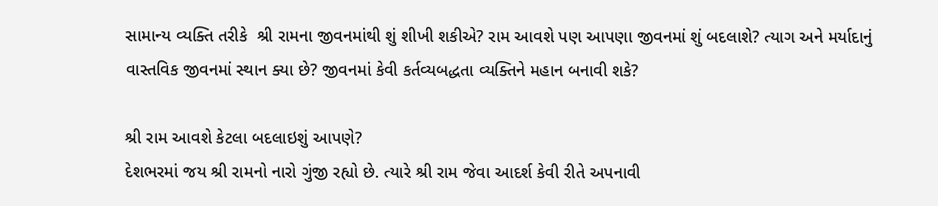સામાન્ય વ્યક્તિ તરીકે  શ્રી રામના જીવનમાંથી શું શીખી શકીએ? રામ આવશે પણ આપણા જીવનમાં શું બદલાશે? ત્યાગ અને મર્યાદાનું વાસ્તવિક જીવનમાં સ્થાન ક્યા છે? જીવનમાં કેવી કર્તવ્યબદ્ધતા વ્યક્તિને મહાન બનાવી શકે?

શ્રી રામ આવશે કેટલા બદલાઇશું આપણે?
દેશભરમાં જય શ્રી રામનો નારો ગુંજી રહ્યો છે. ત્યારે શ્રી રામ જેવા આદર્શ કેવી રીતે અપનાવી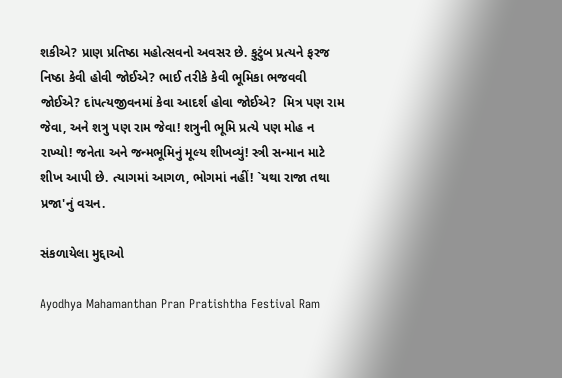શકીએ? પ્રાણ પ્રતિષ્ઠા મહોત્સવનો અવસર છે. કુટુંબ પ્રત્યને ફરજ નિષ્ઠા કેવી હોવી જોઈએ? ભાઈ તરીકે કેવી ભૂમિકા ભજવવી જોઈએ? દાંપત્યજીવનમાં કેવા આદર્શ હોવા જોઈએ?  મિત્ર પણ રામ જેવા, અને શત્રુ પણ રામ જેવા! શત્રુની ભૂમિ પ્રત્યે પણ મોહ ન રાખ્યો! જનેતા અને જન્મભૂમિનું મૂલ્ય શીખવ્યું! સ્ત્રી સન્માન માટે શીખ આપી છે. ત્યાગમાં આગળ, ભોગમાં નહીં! `યથા રાજા તથા પ્રજા'નું વચન.

સંકળાયેલા મુદ્દાઓ

Ayodhya Mahamanthan Pran Pratishtha Festival Ram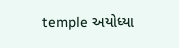temple અયોધ્યા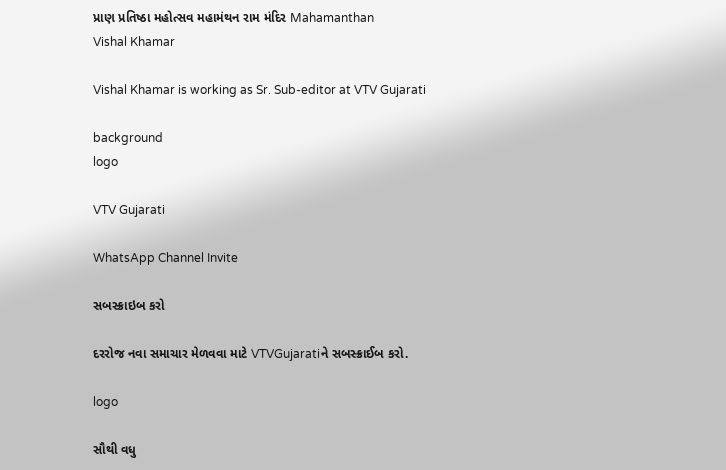પ્રાણ પ્રતિષ્ઠા મહોત્સવ મહામંથન રામ મંદિર Mahamanthan
Vishal Khamar

Vishal Khamar is working as Sr. Sub-editor at VTV Gujarati

background
logo

VTV Gujarati

WhatsApp Channel Invite

સબસ્ક્રાઇબ કરો

દરરોજ નવા સમાચાર મેળવવા માટે VTVGujaratiને સબસ્ક્રાઈબ કરો.

logo

સૌથી વધુ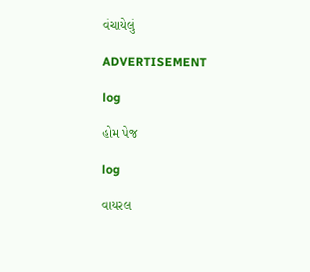વંચાયેલું

ADVERTISEMENT

log

હોમ પેજ

log

વાયરલ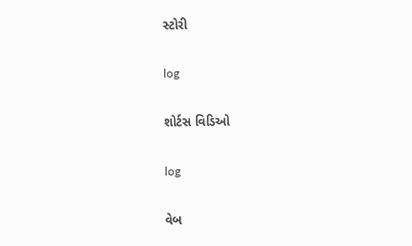સ્ટોરી

log

શોર્ટસ વિડિઓ

log

વેબ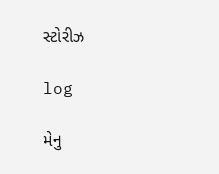સ્ટોરીઝ

log

મેનુ